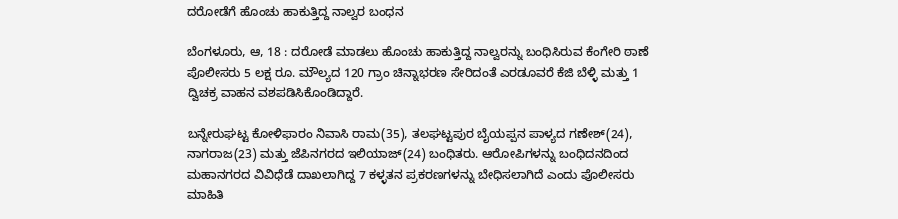ದರೋಡೆಗೆ ಹೊಂಚು ಹಾಕುತ್ತಿದ್ದ ನಾಲ್ವರ ಬಂಧನ

ಬೆಂಗಳೂರು, ಆ, 18 : ದರೋಡೆ ಮಾಡಲು ಹೊಂಚು ಹಾಕುತ್ತಿದ್ದ ನಾಲ್ವರನ್ನು ಬಂಧಿಸಿರುವ ಕೆಂಗೇರಿ ಠಾಣೆ ಪೊಲೀಸರು 5 ಲಕ್ಷ ರೂ. ಮೌಲ್ಯದ 120 ಗ್ರಾಂ ಚಿನ್ನಾಭರಣ ಸೇರಿದಂತೆ ಎರಡೂವರೆ ಕೆಜಿ ಬೆಳ್ಳಿ ಮತ್ತು 1 ದ್ವಿಚಕ್ರ ವಾಹನ ವಶಪಡಿಸಿಕೊಂಡಿದ್ದಾರೆ.

ಬನ್ನೇರುಘಟ್ಟ ಕೋಳಿಫಾರಂ ನಿವಾಸಿ ರಾಮ(35), ತಲಘಟ್ಟಪುರ ಬೈಯಪ್ಪನ ಪಾಳ್ಯದ ಗಣೇಶ್‌(24), ನಾಗರಾಜ(23) ಮತ್ತು ಜೆಪಿನಗರದ ಇಲಿಯಾಜ್‌(24) ಬಂಧಿತರು. ಆರೋಪಿಗಳನ್ನು ಬಂಧಿದನದಿಂದ ಮಹಾನಗರದ ವಿವಿಧೆಡೆ ದಾಖಲಾಗಿದ್ದ 7 ಕಳ್ಳತನ ಪ್ರಕರಣಗಳನ್ನು ಬೇಧಿಸಲಾಗಿದೆ ಎಂದು ಪೊಲೀಸರು ಮಾಹಿತಿ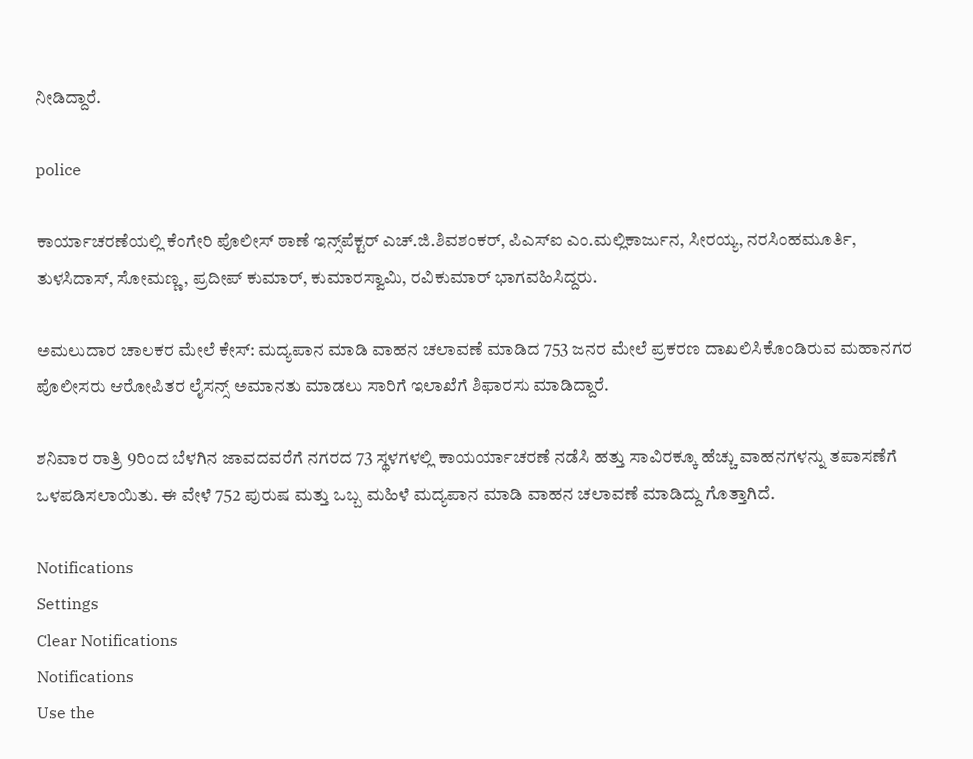ನೀಡಿದ್ದಾರೆ.

police

ಕಾರ್ಯಾಚರಣೆಯಲ್ಲಿ ಕೆಂಗೇರಿ ಪೊಲೀಸ್‌ ಠಾಣೆ ಇನ್ಸ್‌ಪೆಕ್ಟರ್‌ ಎಚ್‌.ಜಿ.ಶಿವಶಂಕರ್‌, ಪಿಎಸ್‌ಐ ಎಂ.ಮಲ್ಲಿಕಾರ್ಜುನ, ಸೀರಯ್ಯ, ನರಸಿಂಹಮೂರ್ತಿ, ತುಳಸಿದಾಸ್‌, ಸೋಮಣ್ಣ, ಪ್ರದೀಪ್‌ ಕುಮಾರ್‌, ಕುಮಾರಸ್ವಾಮಿ, ರವಿಕುಮಾರ್‌ ಭಾಗವಹಿಸಿದ್ದರು.

ಅಮಲುದಾರ ಚಾಲಕರ ಮೇಲೆ ಕೇಸ್‌: ಮದ್ಯಪಾನ ಮಾಡಿ ವಾಹನ ಚಲಾವಣೆ ಮಾಡಿದ 753 ಜನರ ಮೇಲೆ ಪ್ರಕರಣ ದಾಖಲಿಸಿಕೊಂಡಿರುವ ಮಹಾನಗರ ಪೊಲೀಸರು ಆರೋಪಿತರ ಲೈಸನ್ಸ್‌ ಅಮಾನತು ಮಾಡಲು ಸಾರಿಗೆ ಇಲಾಖೆಗೆ ಶಿಫಾರಸು ಮಾಡಿದ್ದಾರೆ.

ಶನಿವಾರ ರಾತ್ರಿ 9ರಿಂದ ಬೆಳಗಿನ ಜಾವದವರೆಗೆ ನಗರದ 73 ಸ್ಥಳಗಳಲ್ಲಿ ಕಾಯರ್ಯಾಚರಣೆ ನಡೆಸಿ ಹತ್ತು ಸಾವಿರಕ್ಕೂ ಹೆಚ್ಚು ವಾಹನಗಳನ್ನು ತಪಾಸಣೆಗೆ ಒಳಪಡಿಸಲಾಯಿತು. ಈ ವೇಳೆ 752 ಪುರುಷ ಮತ್ತು ಒಬ್ಬ ಮಹಿಳೆ ಮದ್ಯಪಾನ ಮಾಡಿ ವಾಹನ ಚಲಾವಣೆ ಮಾಡಿದ್ದು ಗೊತ್ತಾಗಿದೆ.

Notifications
Settings
Clear Notifications
Notifications
Use the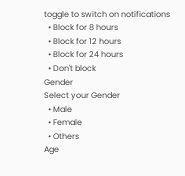toggle to switch on notifications
  • Block for 8 hours
  • Block for 12 hours
  • Block for 24 hours
  • Don't block
Gender
Select your Gender
  • Male
  • Female
  • Others
Age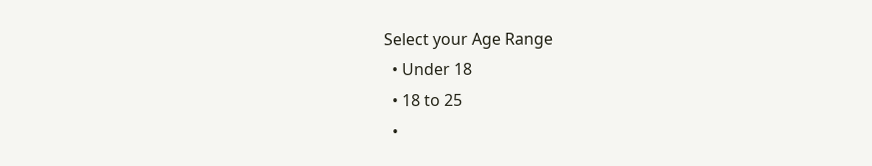Select your Age Range
  • Under 18
  • 18 to 25
  •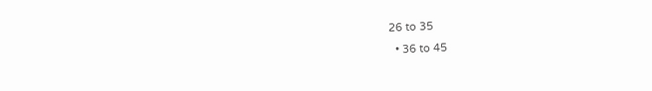26 to 35
  • 36 to 45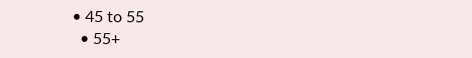• 45 to 55
  • 55+